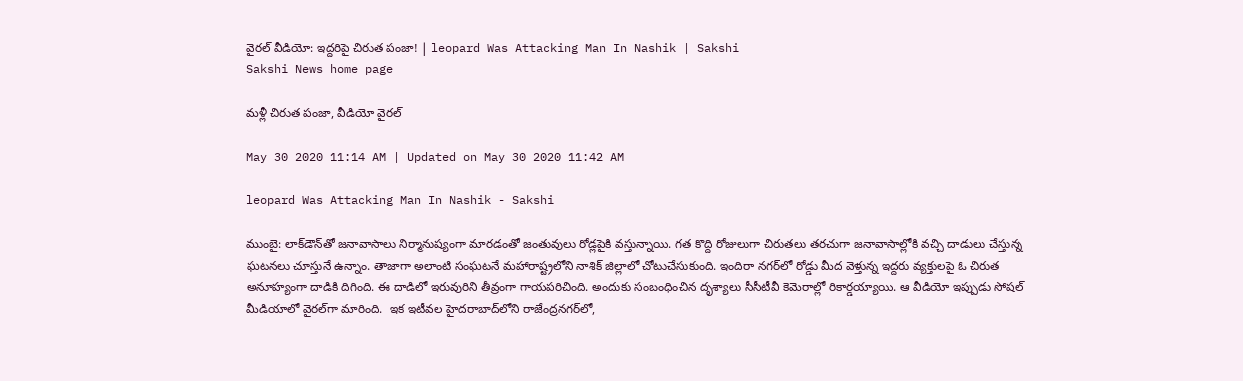వైరల్‌ వీడియో: ఇద్దరిపై చిరుత పంజా! | leopard Was Attacking Man In Nashik | Sakshi
Sakshi News home page

మళ్లీ చిరుత పంజా, వీడియో వైరల్‌

May 30 2020 11:14 AM | Updated on May 30 2020 11:42 AM

leopard Was Attacking Man In Nashik - Sakshi

ముంబై‌: లాక్‌డౌన్‌తో జనావాసాలు నిర్మానుష్యంగా మారడంతో జంతువులు రోడ్లపైకి వస్తున్నాయి. గత కొద్ది రోజులుగా చిరుతలు తరచుగా జనావాసాల్లోకి వచ్చి దాడులు చేస్తున్న ఘటనలు చూస్తునే ఉన్నాం. తాజాగా అలాంటి సంఘటనే మహారాష్ట్రలోని నాశిక్‌ జిల్లాలో చోటుచేసుకుంది. ఇందిరా నగర్‌లో రోడ్డు‌ మీద వెళ్తున్న ఇద్దరు వ్యక్తులపై ఓ చిరుత అనూహ్యంగా దాడికి దిగింది. ఈ దాడిలో ఇరువురిని తీవ్రంగా గాయపరిచింది. అందుకు సంబంధించిన దృశ్యాలు సీసీటీవీ కెమెరాల్లో రికార్డయ్యాయి. ఆ వీడియో ఇప్పుడు సోషల్‌ మీడియాలో వైరల్‌గా మారింది.  ఇక ఇటీవల హైదరాబాద్‌లోని రాజేంద్రనగర్‌లో,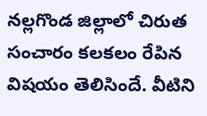నల్లగొండ జిల్లాలో చిరుత సంచారం కలకలం రేపిన విషయం తెలిసిందే. వీటిని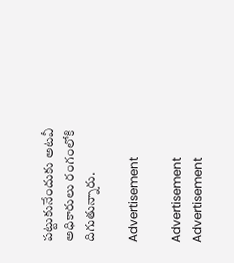పట్టుకునేందుకు అటవీ అధికారులు రంగంలోకి దిగుతున్నారు.

Advertisement

Advertisement
Advertisement